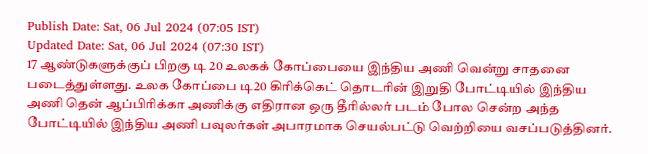Publish Date: Sat, 06 Jul 2024 (07:05 IST)
Updated Date: Sat, 06 Jul 2024 (07:30 IST)
17 ஆண்டுகளுக்குப் பிறகு டி 20 உலகக் கோப்பையை இந்திய அணி வென்று சாதனை படைத்துள்ளது. உலக கோப்பை டி20 கிரிக்கெட் தொடரின் இறுதி போட்டியில் இந்திய அணி தென் ஆப்பிரிக்கா அணிக்கு எதிரான ஒரு தீரில்லர் படம் போல சென்ற அந்த போட்டியில் இந்திய அணி பவுலர்கள் அபாரமாக செயல்பட்டு வெற்றியை வசப்படுத்தினர்.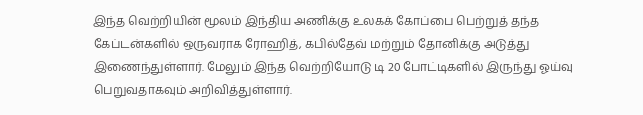இந்த வெற்றியின் மூலம் இந்திய அணிக்கு உலகக் கோப்பை பெற்றுத் தந்த கேப்டன்களில் ஒருவராக ரோஹித், கபில்தேவ் மற்றும் தோனிக்கு அடுத்து இணைந்துள்ளார். மேலும் இந்த வெற்றியோடு டி 20 போட்டிகளில் இருந்து ஓய்வு பெறுவதாகவும் அறிவித்துள்ளார்.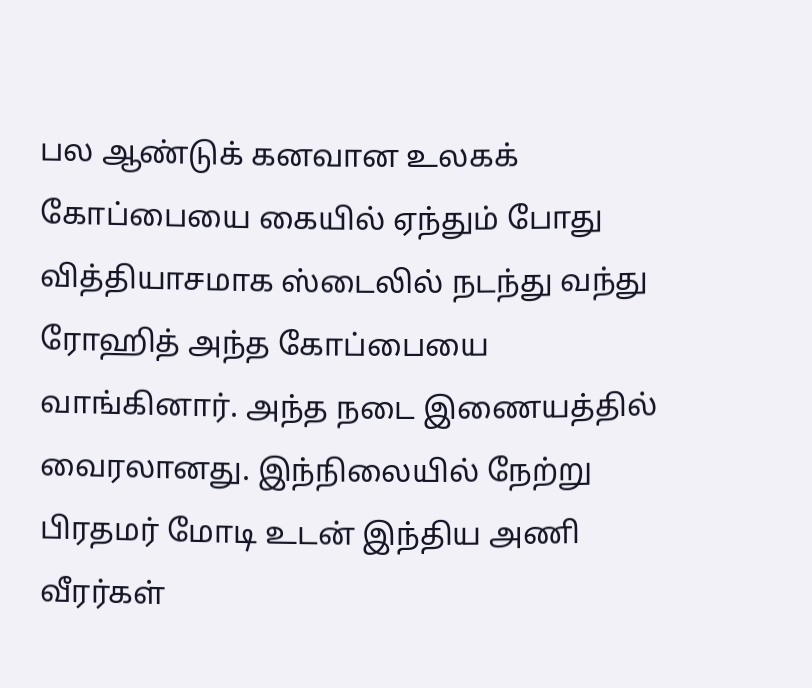பல ஆண்டுக் கனவான உலகக் கோப்பையை கையில் ஏந்தும் போது வித்தியாசமாக ஸ்டைலில் நடந்து வந்து ரோஹித் அந்த கோப்பையை வாங்கினார். அந்த நடை இணையத்தில் வைரலானது. இந்நிலையில் நேற்று பிரதமர் மோடி உடன் இந்திய அணி வீரர்கள்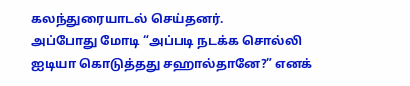கலந்துரையாடல் செய்தனர்.
அப்போது மோடி “அப்படி நடக்க சொல்லி ஐடியா கொடுத்தது சஹால்தானே?” எனக்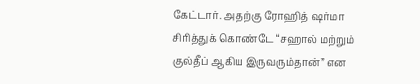கேட்டார். அதற்கு ரோஹித் ஷர்மா சிரித்துக் கொண்டே “சஹால் மற்றும் குல்தீப் ஆகிய இருவரும்தான்” என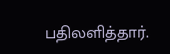பதிலளித்தார்.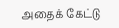அதைக் கேட்டு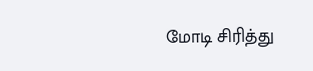மோடி சிரித்து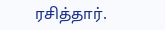ரசித்தார்.